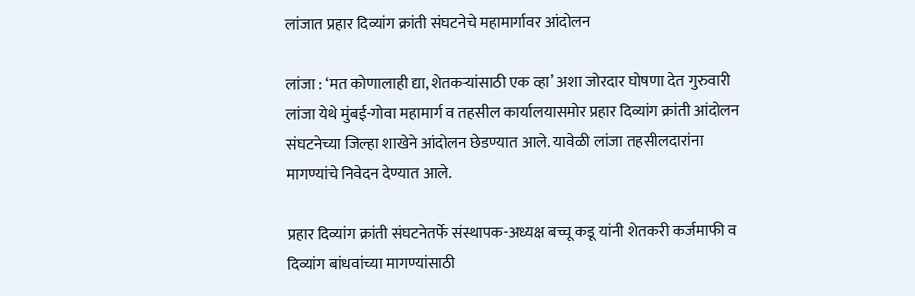लांजात प्रहार दिव्यांग क्रांती संघटनेचे महामार्गावर आंदोलन

लांजा : ‘मत कोणालाही द्या, शेतकऱ्यांसाठी एक व्हा’ अशा जोरदार घोषणा देत गुरुवारी लांजा येथे मुंबई-गोवा महामार्ग व तहसील कार्यालयासमोर प्रहार दिव्यांग क्रांती आंदोलन संघटनेच्या जिल्हा शाखेने आंदोलन छेडण्यात आले. यावेळी लांजा तहसीलदारांना मागण्यांचे निवेदन देण्यात आले.

प्रहार दिव्यांग क्रांती संघटनेतर्फे संस्थापक-अध्यक्ष बच्चू कडू यांनी शेतकरी कर्जमाफी व दिव्यांग बांधवांच्या मागण्यांसाठी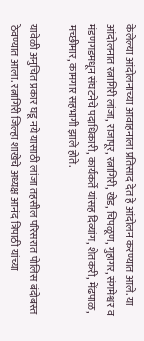केलेल्या आंदोलनाच्या आवाहनाला प्रतिसाद देत हे आंदोलन करण्यात आले. या आंदोलनात रत्नागिरी लांजा, राजापूर, रत्नागिरी, खेड, चिपळूण, गुहागर, संगमेश्वर व मंडणगडमधून संघटनेचे पदाधिकारी, कार्यकर्ते यांसह दिव्यांग, शेतकरी, मेंढपाळ, मच्छीमार, कामगार सहभागी झाले होते.

यावेळी अनुचित प्रकार घडू नये यासाठी लांजा तहसील परिसरात पोलिस बंदोबस्त ठेवण्यात आला. रत्नागिरी जिल्हा शाखेचे अध्यक्ष आनंद त्रिपाठी यांच्या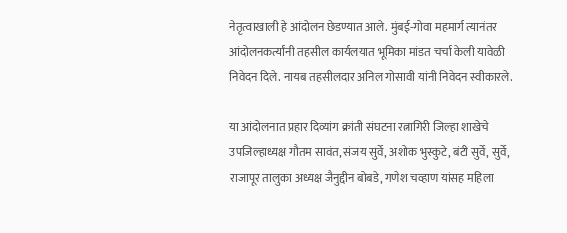नेतृत्वाखाली हे आंदोलन छेडण्यात आले. मुंबई-गोवा महमार्ग त्यानंतर आंदोलनकर्त्यांनी तहसील कार्यलयात भूमिका मांडत चर्चा केली यावेळी निवेदन दिले. नायब तहसीलदार अनिल गोसावी यांनी निवेदन स्वीकारले.

या आंदोलनात प्रहार दिव्यांग क्रांती संघटना रत्नागिरी जिल्हा शाखेचे उपजिल्हाध्यक्ष गौतम सावंत, संजय सुर्वे, अशोक भुस्कुटे, बंटी सुर्वे, सुर्वे, राजापूर तालुका अध्यक्ष जैनुद्दीन बोबडे, गणेश चव्हाण यांसह महिला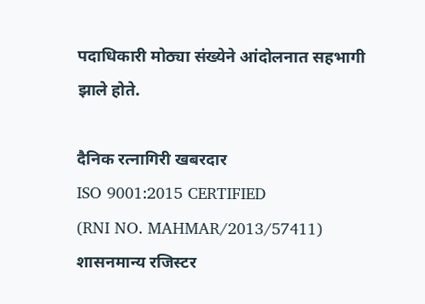पदाधिकारी मोठ्या संख्येने आंदोलनात सहभागी झाले होते.

दैनिक रत्नागिरी खबरदार
ISO 9001:2015 CERTIFIED
(RNI NO. MAHMAR/2013/57411)
शासनमान्य रजिस्टर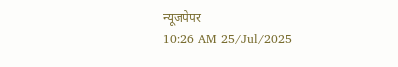न्यूजपेपर
10:26 AM 25/Jul/2025